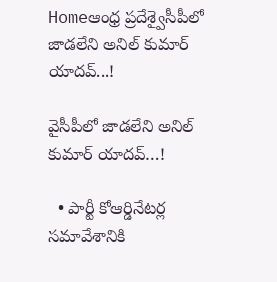Homeఆంధ్ర ప్రదేశ్వైసీపీలో జాడలేని అనిల్ కుమార్ యాదవ్...!

వైసీపీలో జాడలేని అనిల్ కుమార్ యాదవ్…!

  • పార్టీ కోఆర్డినేటర్ల సమావేశానికి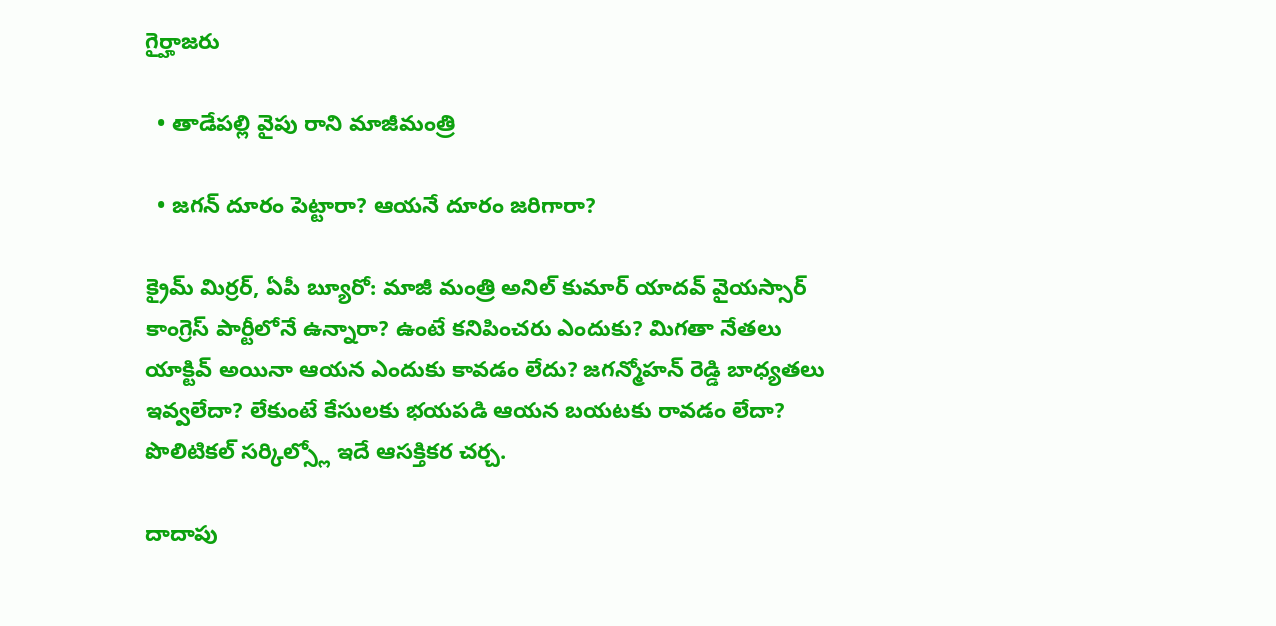గైర్హాజరు

  • తాడేపల్లి వైపు రాని మాజీమంత్రి

  • జగన్ దూరం పెట్టారా? ఆయనే దూరం జరిగారా?

క్రైమ్ మిర్రర్, ఏపీ బ్యూరో: మాజీ మంత్రి అనిల్ కుమార్ యాదవ్ వైయస్సార్ కాంగ్రెస్ పార్టీలోనే ఉన్నారా? ఉంటే కనిపించరు ఎందుకు? మిగతా నేతలు యాక్టివ్ అయినా ఆయన ఎందుకు కావడం లేదు? జగన్మోహన్ రెడ్డి బాధ్యతలు ఇవ్వలేదా? లేకుంటే కేసులకు భయపడి ఆయన బయటకు రావడం లేదా? పొలిటికల్ సర్కిల్స్లో ఇదే ఆసక్తికర చర్చ.

దాదాపు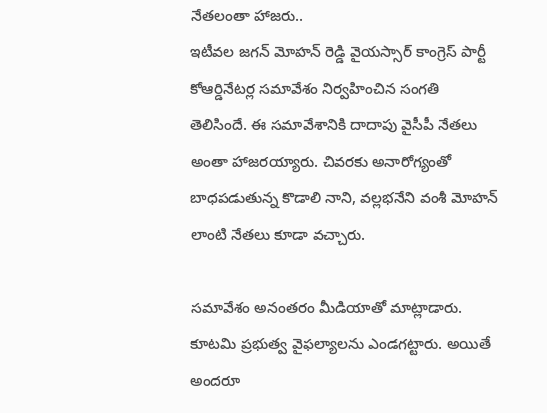నేతలంతా హాజరు..
ఇటీవల జగన్ మోహన్ రెడ్డి వైయస్సార్ కాంగ్రెస్ పార్టీ కోఆర్డినేటర్ల సమావేశం నిర్వహించిన సంగతి తెలిసిందే. ఈ సమావేశానికి దాదాపు వైసీపీ నేతలు అంతా హాజరయ్యారు. చివరకు అనారోగ్యంతో బాధపడుతున్న కొడాలి నాని, వల్లభనేని వంశీ మోహన్ లాంటి నేతలు కూడా వచ్చారు.

సమావేశం అనంతరం మీడియాతో మాట్లాడారు. కూటమి ప్రభుత్వ వైఫల్యాలను ఎండగట్టారు. అయితే అందరూ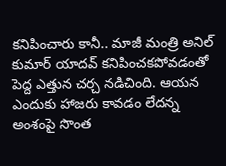కనిపించారు కానీ.. మాజీ మంత్రి అనిల్ కుమార్ యాదవ్ కనిపించకపోవడంతో పెద్ద ఎత్తున చర్చ నడిచింది. ఆయన ఎందుకు హాజరు కావడం లేదన్న అంశంపై సొంత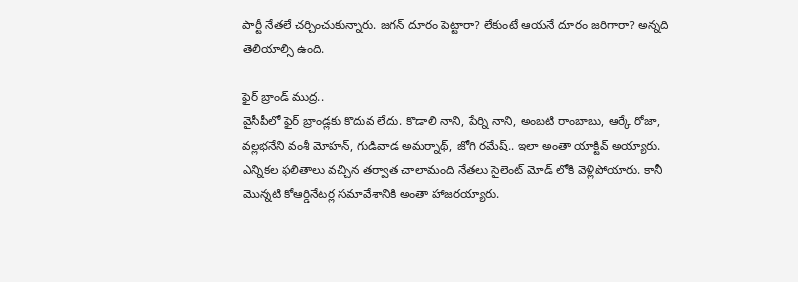పార్టీ నేతలే చర్చించుకున్నారు. జగన్ దూరం పెట్టారా? లేకుంటే ఆయనే దూరం జరిగారా? అన్నది తెలియాల్సి ఉంది.

ఫైర్ బ్రాండ్ ముద్ర..
వైసీపీలో ఫైర్ బ్రాండ్లకు కొదువ లేదు. కొడాలి నాని, పేర్ని నాని, అంబటి రాంబాబు, ఆర్కే రోజా, వల్లభనేని వంశీ మోహన్, గుడివాడ అమర్నాథ్, జోగి రమేష్.. ఇలా అంతా యాక్టివ్ అయ్యారు. ఎన్నికల ఫలితాలు వచ్చిన తర్వాత చాలామంది నేతలు సైలెంట్ మోడ్ లోకి వెళ్లిపోయారు. కానీ మొన్నటి కోఆర్డినేటర్ల సమావేశానికి అంతా హాజరయ్యారు.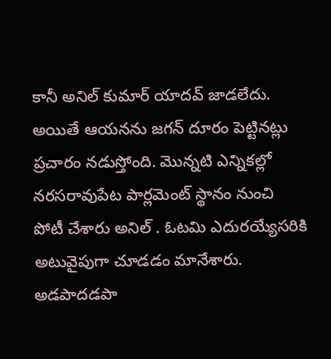కానీ అనిల్ కుమార్ యాదవ్ జాడలేదు. అయితే ఆయనను జగన్ దూరం పెట్టినట్లు ప్రచారం నడుస్తోంది. మొన్నటి ఎన్నికల్లో నరసరావుపేట పార్లమెంట్ స్థానం నుంచి పోటీ చేశారు అనిల్ . ఓటమి ఎదురయ్యేసరికి అటువైపుగా చూడడం మానేశారు. అడపాదడపా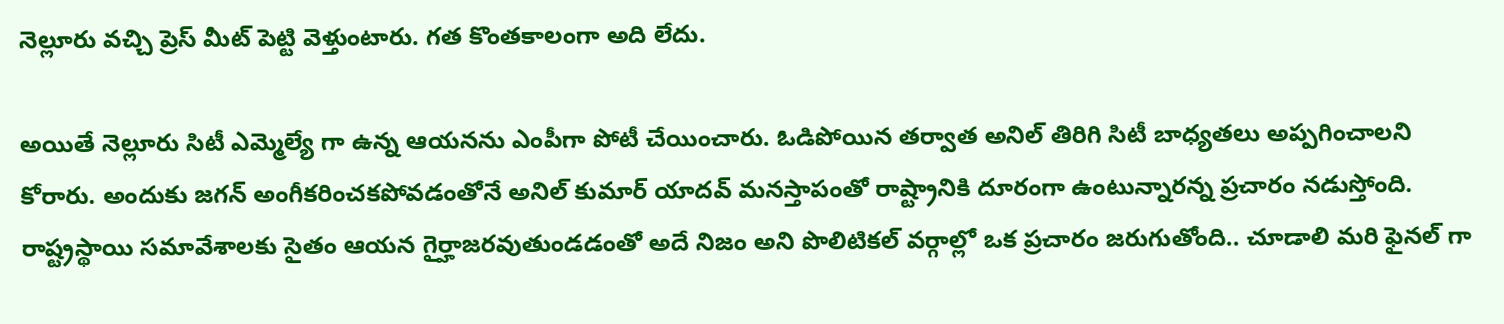నెల్లూరు వచ్చి ప్రెస్ మీట్ పెట్టి వెళ్తుంటారు. గత కొంతకాలంగా అది లేదు.

అయితే నెల్లూరు సిటీ ఎమ్మెల్యే గా ఉన్న ఆయనను ఎంపీగా పోటీ చేయించారు. ఓడిపోయిన తర్వాత అనిల్ తిరిగి సిటీ బాధ్యతలు అప్పగించాలని కోరారు. అందుకు జగన్ అంగీకరించకపోవడంతోనే అనిల్ కుమార్ యాదవ్ మనస్తాపంతో రాష్ట్రానికి దూరంగా ఉంటున్నారన్న ప్రచారం నడుస్తోంది. రాష్ట్రస్థాయి సమావేశాలకు సైతం ఆయన గైర్హాజరవుతుండడంతో అదే నిజం అని పొలిటికల్ వర్గాల్లో ఒక ప్రచారం జరుగుతోంది.. చూడాలి మరి ఫైనల్ గా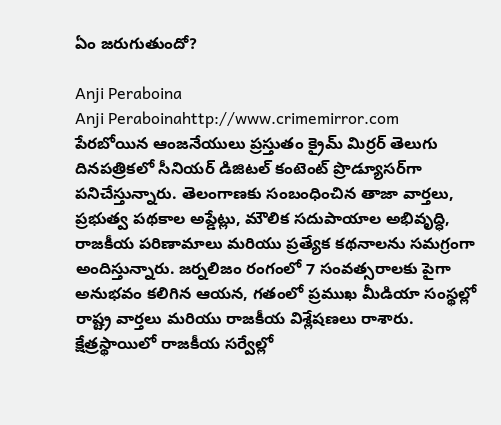ఏం జరుగుతుందో?

Anji Peraboina
Anji Peraboinahttp://www.crimemirror.com
పేరబోయిన ఆంజనేయులు ప్రస్తుతం క్రైమ్ మిర్రర్ తెలుగు దినపత్రికలో సీనియర్ డిజిటల్ కంటెంట్ ప్రొడ్యూసర్‌గా పనిచేస్తున్నారు. తెలంగాణకు సంబంధించిన తాజా వార్తలు, ప్రభుత్వ పథకాల అప్డేట్లు, మౌలిక సదుపాయాల అభివృద్ధి, రాజకీయ పరిణామాలు మరియు ప్రత్యేక కథనాలను సమగ్రంగా అందిస్తున్నారు. జర్నలిజం రంగంలో 7 సంవత్సరాలకు పైగా అనుభవం కలిగిన ఆయన, గతంలో ప్రముఖ మీడియా సంస్థల్లో రాష్ట్ర వార్తలు మరియు రాజకీయ విశ్లేషణలు రాశారు. క్షేత్రస్థాయిలో రాజకీయ సర్వేల్లో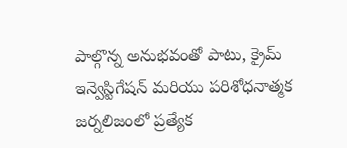పాల్గొన్న అనుభవంతో పాటు, క్రైమ్ ఇన్వెస్టిగేషన్ మరియు పరిశోధనాత్మక జర్నలిజంలో ప్రత్యేక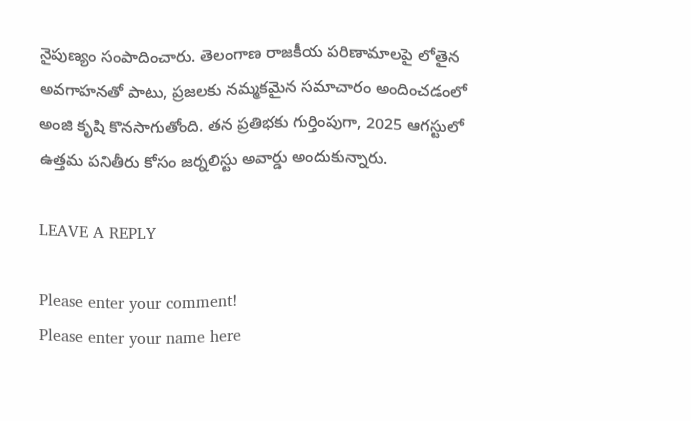నైపుణ్యం సంపాదించారు. తెలంగాణ రాజకీయ పరిణామాలపై లోతైన అవగాహనతో పాటు, ప్రజలకు నమ్మకమైన సమాచారం అందించడంలో అంజి కృషి కొనసాగుతోంది. తన ప్రతిభకు గుర్తింపుగా, 2025 ఆగస్టులో ఉత్తమ పనితీరు కోసం జర్నలిస్టు అవార్డు అందుకున్నారు.

LEAVE A REPLY

Please enter your comment!
Please enter your name here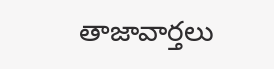తాజావార్తలు